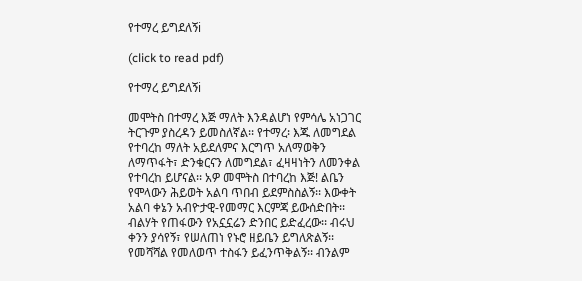የተማረ ይግደለኝi

(click to read pdf)

የተማረ ይግደለኝi

መሞትስ በተማረ እጅ ማለት እንዳልሆነ የምሳሌ አነጋገር ትርጉም ያስረዳን ይመስለኛል፡፡ የተማረ፡ እጁ ለመግደል የተባረከ ማለት አይደለምና እርግጥ አለማወቅን ለማጥፋት፣ ድንቁርናን ለመግደል፣ ፈዛዛነትን ለመንቀል የተባረከ ይሆናል፡፡ አዎ መሞትስ በተባረከ እጅ! ልቤን የሞላውን ሕይወት አልባ ጥበብ ይደምስስልኝ፡፡ እውቀት አልባ ቀኔን አብዮታዊ-የመማር እርምጃ ይውሰድበት፡፡ ብልሃት የጠፋውን የአኗኗሬን ድንበር ይድፈረው፡፡ ብሩህ ቀንን ያሳየኝ፣ የሠለጠነ የኑሮ ዘይቤን ይግለጽልኝ፡፡ የመሻሻል የመለወጥ ተስፋን ይፈንጥቅልኝ፡፡ ብንልም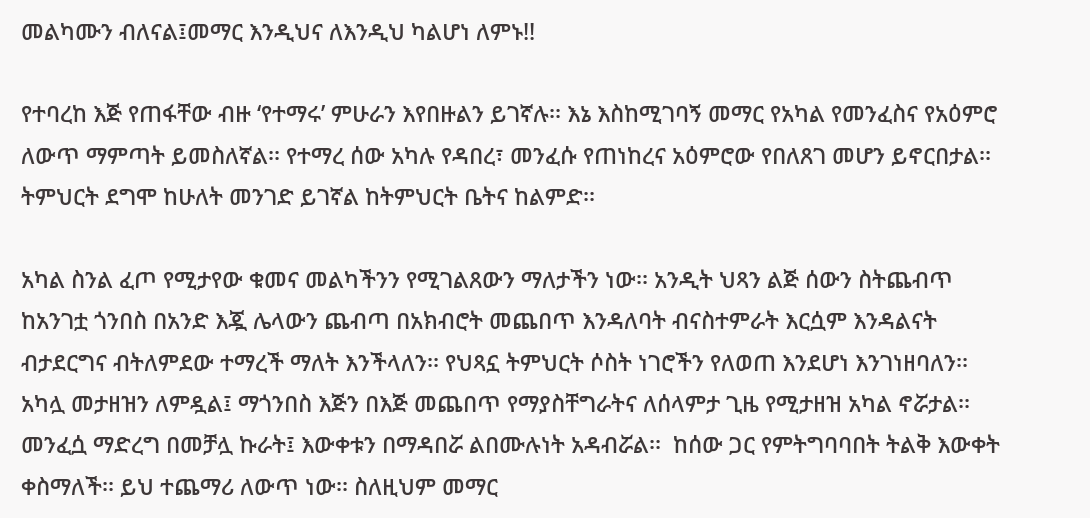መልካሙን ብለናል፤መማር እንዲህና ለእንዲህ ካልሆነ ለምኑ!!

የተባረከ እጅ የጠፋቸው ብዙ ‘የተማሩ’ ምሁራን እየበዙልን ይገኛሉ፡፡ እኔ እስከሚገባኝ መማር የአካል የመንፈስና የአዕምሮ ለውጥ ማምጣት ይመስለኛል፡፡ የተማረ ሰው አካሉ የዳበረ፣ መንፈሱ የጠነከረና አዕምሮው የበለጸገ መሆን ይኖርበታል፡፡ ትምህርት ደግሞ ከሁለት መንገድ ይገኛል ከትምህርት ቤትና ከልምድ፡፡

አካል ስንል ፈጦ የሚታየው ቁመና መልካችንን የሚገልጸውን ማለታችን ነው፡፡ አንዲት ህጻን ልጅ ሰውን ስትጨብጥ ከአንገቷ ጎንበስ በአንድ እጇ ሌላውን ጨብጣ በአክብሮት መጨበጥ እንዳለባት ብናስተምራት እርሷም እንዳልናት ብታደርግና ብትለምደው ተማረች ማለት እንችላለን፡፡ የህጻኗ ትምህርት ሶስት ነገሮችን የለወጠ እንደሆነ እንገነዘባለን፡፡ አካሏ መታዘዝን ለምዷል፤ ማጎንበስ እጅን በእጅ መጨበጥ የማያስቸግራትና ለሰላምታ ጊዜ የሚታዘዝ አካል ኖሯታል፡፡ መንፈሷ ማድረግ በመቻሏ ኩራት፤ እውቀቱን በማዳበሯ ልበሙሉነት አዳብሯል፡፡  ከሰው ጋር የምትግባባበት ትልቅ እውቀት ቀስማለች፡፡ ይህ ተጨማሪ ለውጥ ነው፡፡ ስለዚህም መማር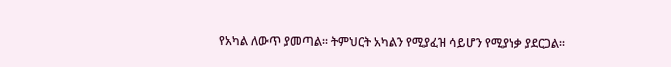የአካል ለውጥ ያመጣል፡፡ ትምህርት አካልን የሚያፈዝ ሳይሆን የሚያነቃ ያደርጋል፡፡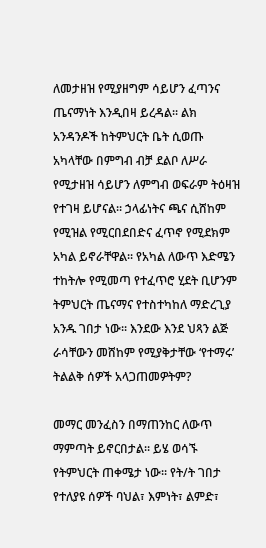ለመታዘዝ የሚያዘግም ሳይሆን ፈጣንና ጤናማነት እንዲበዛ ይረዳል፡፡ ልክ አንዳንዶች ከትምህርት ቤት ሲወጡ አካላቸው በምግብ ብቻ ደልቦ ለሥራ የሚታዘዝ ሳይሆን ለምግብ ወፍራም ትዕዛዝ የተገዛ ይሆናል፡፡ ኃላፊነትና ጫና ሲሸከም የሚዝል የሚርበደበድና ፈጥኖ የሚደክም አካል ይኖራቸዋል፡፡ የአካል ለውጥ እድሜን ተከትሎ የሚመጣ የተፈጥሮ ሂደት ቢሆንም ትምህርት ጤናማና የተስተካከለ ማድረጊያ አንዱ ገበታ ነው፡፡ እንደው እንደ ህጻን ልጅ ራሳቸውን መሸከም የሚያቅታቸው ‘የተማሩ’ ትልልቅ ሰዎች አላጋጠመዎትም?

መማር መንፈስን በማጠንከር ለውጥ ማምጣት ይኖርበታል፡፡ ይሄ ወሳኙ የትምህርት ጠቀሜታ ነው፡፡ የት/ት ገበታ የተለያዩ ሰዎች ባህል፣ እምነት፣ ልምድ፣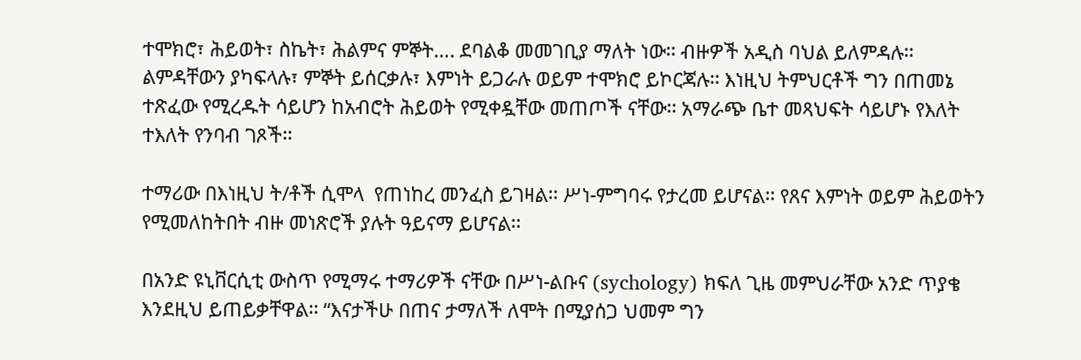ተሞክሮ፣ ሕይወት፣ ስኬት፣ ሕልምና ምኞት…. ደባልቆ መመገቢያ ማለት ነው፡፡ ብዙዎች አዲስ ባህል ይለምዳሉ፡፡ ልምዳቸውን ያካፍላሉ፣ ምኞት ይሰርቃሉ፣ እምነት ይጋራሉ ወይም ተሞክሮ ይኮርጃሉ፡፡ እነዚህ ትምህርቶች ግን በጠመኔ ተጽፈው የሚረዱት ሳይሆን ከአብሮት ሕይወት የሚቀዷቸው መጠጦች ናቸው፡፡ አማራጭ ቤተ መጻህፍት ሳይሆኑ የእለት ተእለት የንባብ ገጾች፡፡

ተማሪው በእነዚህ ት/ቶች ሲሞላ  የጠነከረ መንፈስ ይገዛል፡፡ ሥነ-ምግባሩ የታረመ ይሆናል፡፡ የጸና እምነት ወይም ሕይወትን የሚመለከትበት ብዙ መነጽሮች ያሉት ዓይናማ ይሆናል፡፡

በአንድ ዩኒቨርሲቲ ውስጥ የሚማሩ ተማሪዎች ናቸው በሥነ-ልቡና (sychology) ክፍለ ጊዜ መምህራቸው አንድ ጥያቄ እንደዚህ ይጠይቃቸዋል፡፡ “እናታችሁ በጠና ታማለች ለሞት በሚያሰጋ ህመም ግን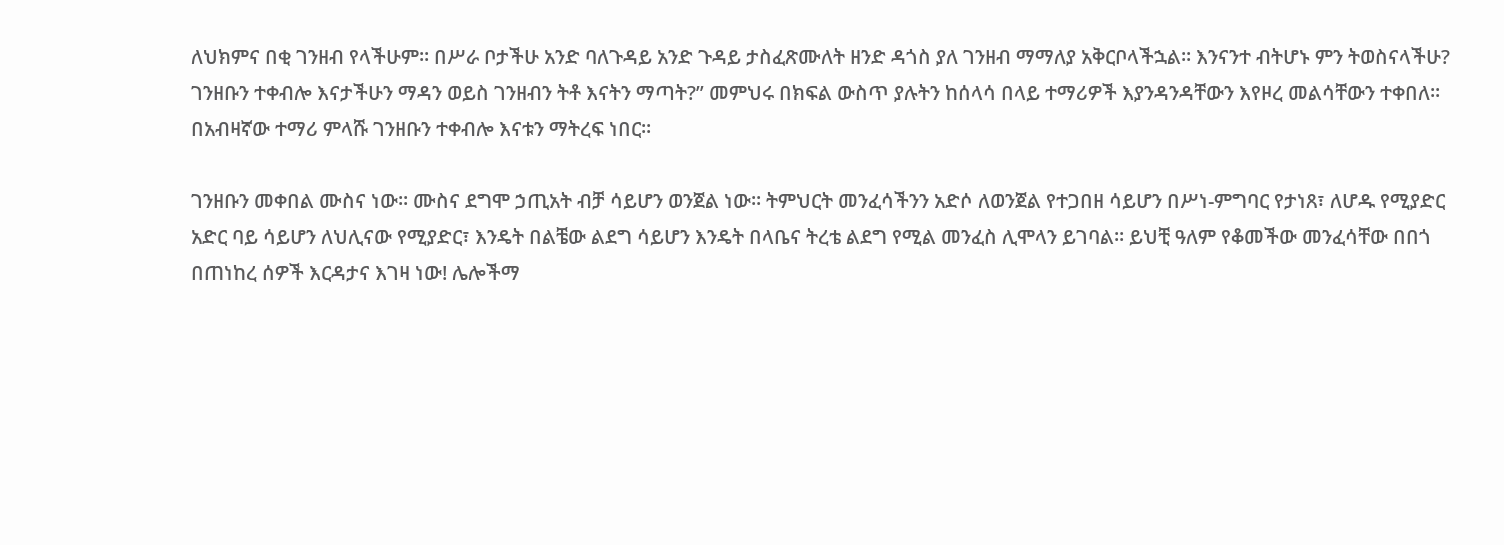ለህክምና በቂ ገንዘብ የላችሁም፡፡ በሥራ ቦታችሁ አንድ ባለጉዳይ አንድ ጉዳይ ታስፈጽሙለት ዘንድ ዳጎስ ያለ ገንዘብ ማማለያ አቅርቦላችኋል፡፡ እንናንተ ብትሆኑ ምን ትወስናላችሁ? ገንዘቡን ተቀብሎ እናታችሁን ማዳን ወይስ ገንዘብን ትቶ እናትን ማጣት?” መምህሩ በክፍል ውስጥ ያሉትን ከሰላሳ በላይ ተማሪዎች እያንዳንዳቸውን እየዞረ መልሳቸውን ተቀበለ፡፡ በአብዛኛው ተማሪ ምላሹ ገንዘቡን ተቀብሎ እናቱን ማትረፍ ነበር፡፡

ገንዘቡን መቀበል ሙስና ነው፡፡ ሙስና ደግሞ ኃጢአት ብቻ ሳይሆን ወንጀል ነው፡፡ ትምህርት መንፈሳችንን አድሶ ለወንጀል የተጋበዘ ሳይሆን በሥነ-ምግባር የታነጸ፣ ለሆዱ የሚያድር አድር ባይ ሳይሆን ለህሊናው የሚያድር፣ እንዴት በልቼው ልደግ ሳይሆን እንዴት በላቤና ትረቴ ልደግ የሚል መንፈስ ሊሞላን ይገባል፡፡ ይህቺ ዓለም የቆመችው መንፈሳቸው በበጎ በጠነከረ ሰዎች እርዳታና እገዛ ነው! ሌሎችማ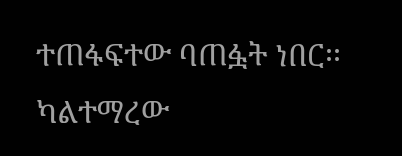ተጠፋፍተው ባጠፏት ነበር፡፡ ካልተማረው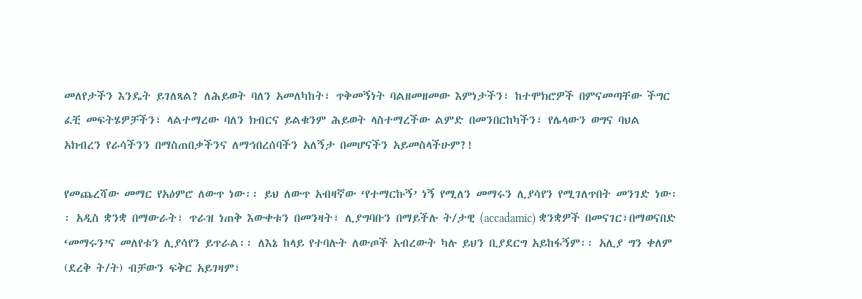መለየታችን እንዴት ይገለጻል? ለሕይወት ባለን አመለካከት፣ ጥቅመኝነት ባልዘመዘመው እምነታችን፣ ከተሞክሮዎች በምናመጣቸው ችግር ፈቺ መፍትሄዎቻችን፣ ላልተማረው ባለን ክብርና ይልቁንም ሕይወት ላስተማረችው ልምድ በመንበርከካችን፣ የሌላውን ወግና ባህል አክብረን የራሳችንን በማስጠበቃችንና ለማኅበረሰባችን አለኝታ በመሆናችን አይመስላችሁም?!

የመጨረሻው መማር የአዕምሮ ለውጥ ነው፡፡ ይህ ለውጥ አብዛኛው ‘የተማርኩኝ’ ነኝ የሚለን መማሩን ሊያሳየን የሚገለጥበት መንገድ ነው፡፡ አዲስ ቋንቋ በማውራት፣ ጥራዝ ነጠቅ እውቀቱን በመንዛት፣ ሊያግባቡን በማይችሉ ት/ታዊ (accadamic) ቋንቋዎች በመናገር፣በማወናበድ ‘መማሩን’ና መለየቱን ሊያሳየን ይጥራል፡፡ ለእኔ ከላይ የተባሉት ለውጦች አብረውት ካሉ ይህን ቢያደርግ አይከፋኝም፡፡ አሊያ ግን ቀለም (ደረቅ ት/ት) ብቻውን ፍቅር አይገዛም፣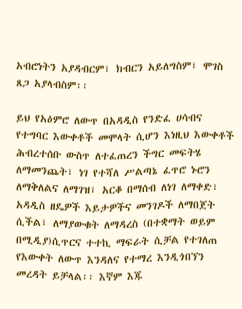አብሮነትን አያዳብርም፣ ክብርን አይለግስም፣ ሞገስ ጸጋ አያላብስም፡፡

ይህ የአዕምሮ ለውጥ በአዳዲስ የንድፈ ሀሳብና የተግባር እውቀቶች መሞላት ሲሆን እነዚህ እውቀቶች ሕብረተሰቡ ውስጥ ለተፈጠረን ችግር መፍትሄ ለማመንጨት፣ ነገ የተሻለ ሥልጣኔ ፈጥሮ ኑሮን ለማቅለልና ለማገዝ፣ አርቆ በማሰብ ለነገ ለማቀድ፣ አዳዲስ ዘዴዎች እይታዎችና መንገዶች ለማበጀት ሲችል፣ ለማያውቁት ለማዳረስ (በተቋማት ወይም በሚዲያ)ሲጥርና ተተኪ ማፍራት ሲቻል የተገለጠ የእውቀት ለውጥ እንዳለና የተማረ እንዲጎበኘን መረዳት ይቻላል፡፡ እኛም እጁ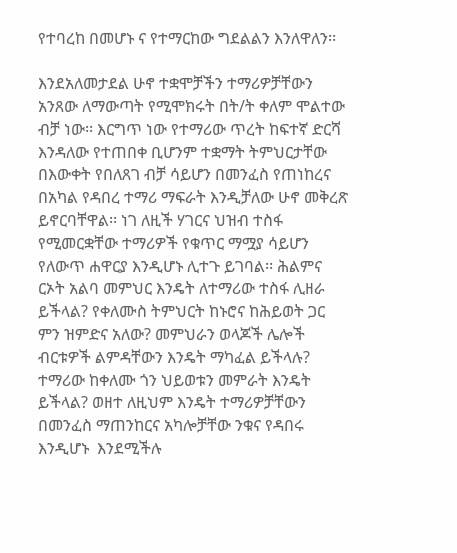የተባረከ በመሆኑ ና የተማርከው ግደልልን እንለዋለን፡፡

እንደአለመታደል ሁኖ ተቋሞቻችን ተማሪዎቻቸውን አንጸው ለማውጣት የሚሞክሩት በት/ት ቀለም ሞልተው ብቻ ነው፡፡ እርግጥ ነው የተማሪው ጥረት ከፍተኛ ድርሻ እንዳለው የተጠበቀ ቢሆንም ተቋማት ትምህርታቸው በእውቀት የበለጸገ ብቻ ሳይሆን በመንፈስ የጠነከረና በአካል የዳበረ ተማሪ ማፍራት እንዲቻለው ሁኖ መቅረጽ ይኖርባቸዋል፡፡ ነገ ለዚች ሃገርና ህዝብ ተስፋ  የሚመርቋቸው ተማሪዎች የቁጥር ማሟያ ሳይሆን የለውጥ ሐዋርያ እንዲሆኑ ሊተጉ ይገባል፡፡ ሕልምና ርኦት አልባ መምህር እንዴት ለተማሪው ተስፋ ሊዘራ ይችላል? የቀለሙስ ትምህርት ከኑሮና ከሕይወት ጋር ምን ዝምድና አለው? መምህራን ወላጆች ሌሎች ብርቱዎች ልምዳቸውን እንዴት ማካፈል ይችላሉ? ተማሪው ከቀለሙ ጎን ህይወቱን መምራት እንዴት ይችላል? ወዘተ ለዚህም እንዴት ተማሪዎቻቸውን በመንፈስ ማጠንከርና አካሎቻቸው ንቁና የዳበሩ እንዲሆኑ  እንደሚችሉ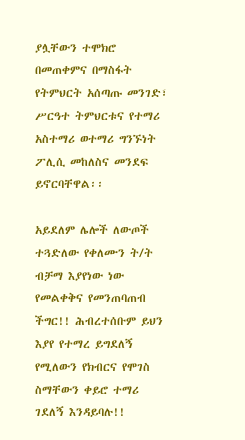ያሏቸውን ተሞክሮ በመጠቀምና በማስፋት የትምህርት አሰጣጡ መንገድ፣ ሥርዓተ ትምህርቱና የተማሪ አስተማሪ ወተማሪ ግንኙነት ፖሊሲ መከለስና መንደፍ ይኖርባቸዋል፡፡

አይደለም ሌሎች ለውጦች ተጓድለው የቀለሙን ት/ት ብቻማ እያየነው ነው የመልቀቅና የመንጠባጠብ ችግር!! ሕብረተሰቡም ይህን እያየ የተማረ ይግደለኝ የሚለውን የክብርና የሞገስ ስማቸውን ቀይሮ ተማሪ ገደለኝ እንዳይባሉ!!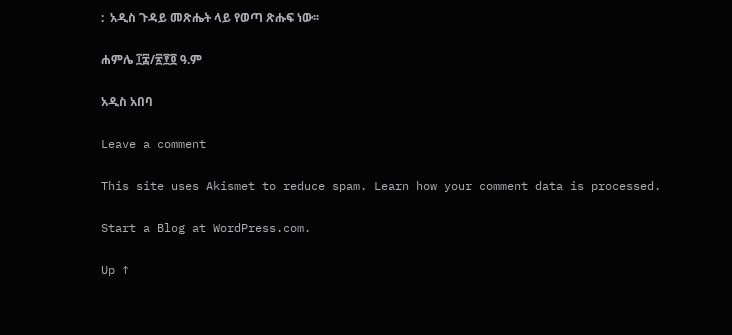:  አዲስ ጉዳይ መጽሔት ላይ የወጣ ጽሑፍ ነው፡፡

ሐምሌ ፲፰/፳፻፬ ዓ.ም

አዲስ አበባ

Leave a comment

This site uses Akismet to reduce spam. Learn how your comment data is processed.

Start a Blog at WordPress.com.

Up ↑